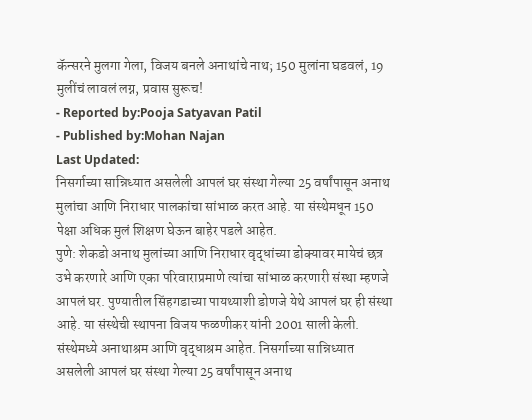कॅन्सरने मुलगा गेला, विजय बनले अनाथांचे नाथ; 150 मुलांना घडवलं, 19 मुलींचं लावलं लग्न, प्रवास सुरूच!
- Reported by:Pooja Satyavan Patil
- Published by:Mohan Najan
Last Updated:
निसर्गाच्या सान्निध्यात असलेली आपलं घर संस्था गेल्या 25 वर्षांपासून अनाथ मुलांचा आणि निराधार पालकांचा सांभाळ करत आहे. या संस्थेमधून 150 पेक्षा अधिक मुलं शिक्षण घेऊन बाहेर पडले आहेत.
पुणे: शेकडो अनाथ मुलांच्या आणि निराधार वृद्धांच्या डोक्यावर मायेचं छत्र उभे करणारे आणि एका परिवाराप्रमाणे त्यांचा सांभाळ करणारी संस्था म्हणजे आपलं घर. पुण्यातील सिंहगडाच्या पायथ्याशी डोणजे येथे आपलं घर ही संस्था आहे. या संस्थेची स्थापना विजय फळणीकर यांनी 2001 साली केली. संस्थेमध्ये अनाथाश्रम आणि वृद्धाश्रम आहेत. निसर्गाच्या सान्निध्यात असलेली आपलं घर संस्था गेल्या 25 वर्षांपासून अनाथ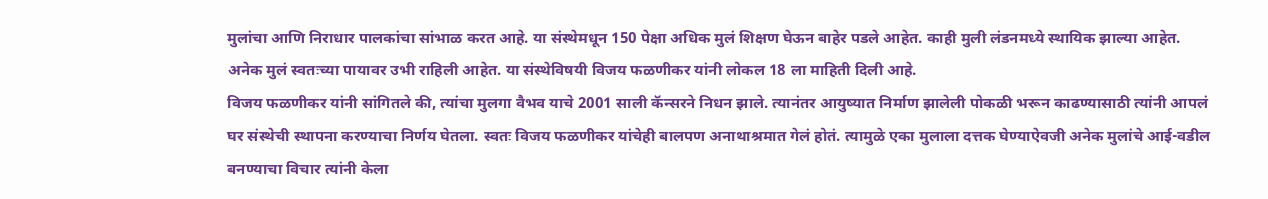मुलांचा आणि निराधार पालकांचा सांभाळ करत आहे. या संस्थेमधून 150 पेक्षा अधिक मुलं शिक्षण घेऊन बाहेर पडले आहेत. काही मुली लंडनमध्ये स्थायिक झाल्या आहेत. अनेक मुलं स्वतःच्या पायावर उभी राहिली आहेत. या संस्थेविषयी विजय फळणीकर यांनी लोकल 18 ला माहिती दिली आहे.
विजय फळणीकर यांनी सांगितले की, त्यांचा मुलगा वैभव याचे 2001 साली कॅन्सरने निधन झाले. त्यानंतर आयुष्यात निर्माण झालेली पोकळी भरून काढण्यासाठी त्यांनी आपलं घर संस्थेची स्थापना करण्याचा निर्णय घेतला. स्वतः विजय फळणीकर यांचेही बालपण अनाथाश्रमात गेलं होतं. त्यामुळे एका मुलाला दत्तक घेण्याऐवजी अनेक मुलांचे आई-वडील बनण्याचा विचार त्यांनी केला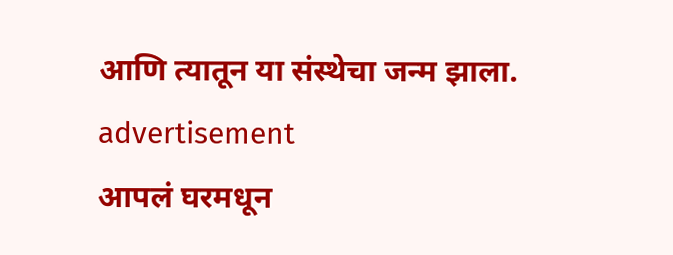आणि त्यातून या संस्थेचा जन्म झाला.
advertisement
आपलं घरमधून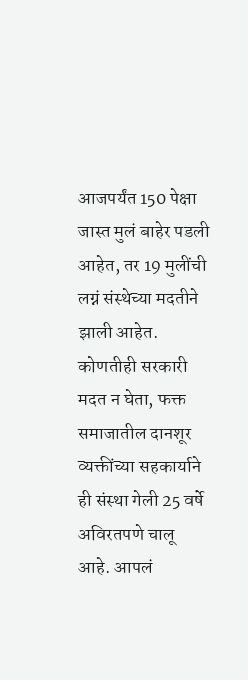आजपर्यंत 150 पेक्षा जास्त मुलं बाहेर पडली आहेत, तर 19 मुलींची लग्नं संस्थेच्या मदतीने झाली आहेत. कोणतीही सरकारी मदत न घेता, फक्त समाजातील दानशूर व्यक्तींच्या सहकार्याने ही संस्था गेली 25 वर्षे अविरतपणे चालू आहे. आपलं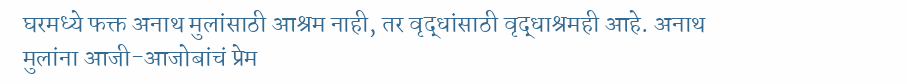घरमध्ये फक्त अनाथ मुलांसाठी आश्रम नाही, तर वृद्धांसाठी वृद्धाश्रमही आहे. अनाथ मुलांना आजी-आजोबांचं प्रेम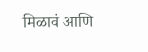मिळावं आणि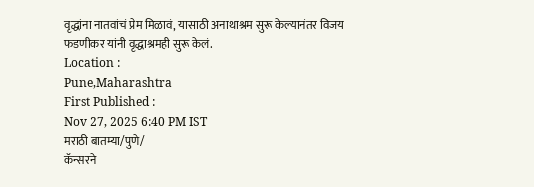वृद्धांना नातवांचं प्रेम मिळावं, यासाठी अनाथाश्रम सुरू केल्यानंतर विजय फडणीकर यांनी वृद्धाश्रमही सुरू केलं.
Location :
Pune,Maharashtra
First Published :
Nov 27, 2025 6:40 PM IST
मराठी बातम्या/पुणे/
कॅन्सरने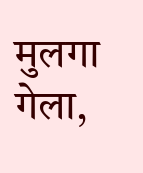मुलगा गेला,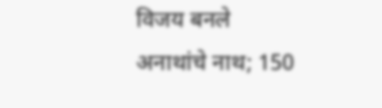विजय बनले अनाथांचे नाथ; 150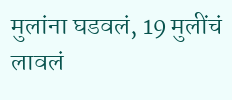मुलांना घडवलं, 19 मुलींचं लावलं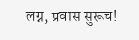लग्न, प्रवास सुरूच!